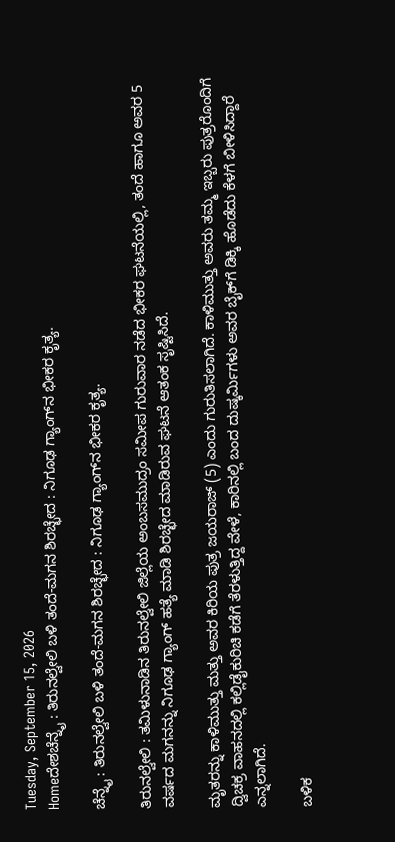Tuesday, September 15, 2026
Homeದೇಶಚೆನ್ನೈ : ತಿರುನಲ್ವೇಲಿ ಬಳಿ ತಂದೆ-ಮಗನ ಶಿರಚ್ಛೇದ : ನಿಗೂಢ ಗ್ಯಾಂಗ್‌ನ ಭೀಕರ ಕೃತ್ಯ.

ಚೆನ್ನೈ : ತಿರುನಲ್ವೇಲಿ ಬಳಿ ತಂದೆ-ಮಗನ ಶಿರಚ್ಛೇದ : ನಿಗೂಢ ಗ್ಯಾಂಗ್‌ನ ಭೀಕರ ಕೃತ್ಯ.

ತಿರುನಲ್ವೇಲಿ : ತಮಿಳುನಾಡಿನ ತಿರುನಲ್ವೇಲಿ ಜಿಲ್ಲೆಯ ಅಂಬಸಮುದ್ರಂ ಸಮೀಪ ಗುರುವಾರ ನಡೆದ ಭೀಕರ ಘಟನೆಯಲ್ಲಿ, ತಂದೆ ಹಾಗೂ ಅವರ 5 ವರ್ಷದ ಮಗನನ್ನು ನಿಗೂಢ ಗ್ಯಾಂಗ್ ಹತ್ಯೆ ಮಾಡಿ ಶಿರಚ್ಛೇದ ಮಾಡಿರುವ ಘಟನೆ ಆತಂಕ ಸೃಷ್ಟಿಸಿದೆ.

ಮೃತರನ್ನು ಕಾಳಿಮುತ್ತು ಮತ್ತು ಅವರ ಕಿರಿಯ ಪುತ್ರ ಜಯರಾಜ್ (5) ಎಂದು ಗುರುತಿಸಲಾಗಿದೆ. ಕಾಳಿಮುತ್ತು ಅವರು ತಮ್ಮ ಇಬ್ಬರು ಪುತ್ರರೊಂದಿಗೆ ದ್ವಿಚಕ್ರ ವಾಹನದಲ್ಲಿ ಕಲ್ಲಿಡೈಕುರಿಚಿ ಕಡೆಗೆ ತೆರಳುತ್ತಿದ್ದ ವೇಳೆ, ಕಾರಿನಲ್ಲಿ ಬಂದ ದುಷ್ಕರ್ಮಿಗಳು ಅವರ ಬೈಕ್‌ಗೆ ಡಿಕ್ಕಿ ಹೊಡೆದು ಕೆಳಗೆ ಬೀಳಿಸಿದ್ದಾರೆ ಎನ್ನಲಾಗಿದೆ.

ಬಳಿಕ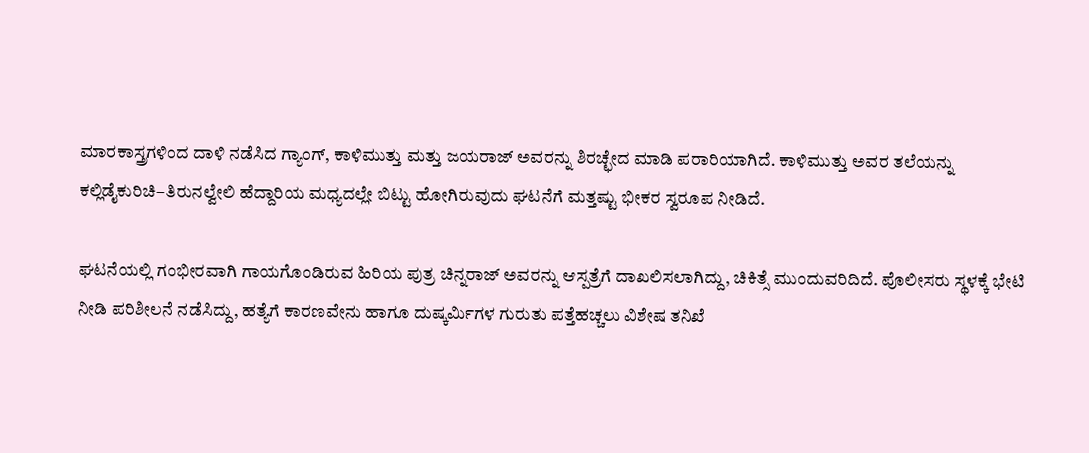ಮಾರಕಾಸ್ತ್ರಗಳಿಂದ ದಾಳಿ ನಡೆಸಿದ ಗ್ಯಾಂಗ್, ಕಾಳಿಮುತ್ತು ಮತ್ತು ಜಯರಾಜ್ ಅವರನ್ನು ಶಿರಚ್ಛೇದ ಮಾಡಿ ಪರಾರಿಯಾಗಿದೆ. ಕಾಳಿಮುತ್ತು ಅವರ ತಲೆಯನ್ನು ಕಲ್ಲಿಡೈಕುರಿಚಿ–ತಿರುನಲ್ವೇಲಿ ಹೆದ್ದಾರಿಯ ಮಧ್ಯದಲ್ಲೇ ಬಿಟ್ಟು ಹೋಗಿರುವುದು ಘಟನೆಗೆ ಮತ್ತಷ್ಟು ಭೀಕರ ಸ್ವರೂಪ ನೀಡಿದೆ.

ಘಟನೆಯಲ್ಲಿ ಗಂಭೀರವಾಗಿ ಗಾಯಗೊಂಡಿರುವ ಹಿರಿಯ ಪುತ್ರ ಚಿನ್ನರಾಜ್ ಅವರನ್ನು ಆಸ್ಪತ್ರೆಗೆ ದಾಖಲಿಸಲಾಗಿದ್ದು, ಚಿಕಿತ್ಸೆ ಮುಂದುವರಿದಿದೆ. ಪೊಲೀಸರು ಸ್ಥಳಕ್ಕೆ ಭೇಟಿ ನೀಡಿ ಪರಿಶೀಲನೆ ನಡೆಸಿದ್ದು, ಹತ್ಯೆಗೆ ಕಾರಣವೇನು ಹಾಗೂ ದುಷ್ಕರ್ಮಿಗಳ ಗುರುತು ಪತ್ತೆಹಚ್ಚಲು ವಿಶೇಷ ತನಿಖೆ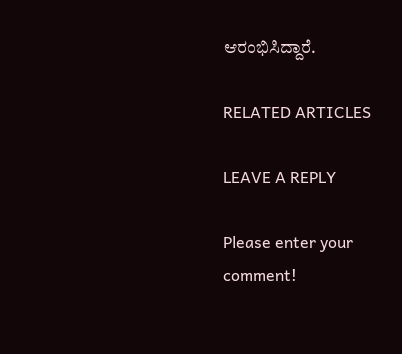ಆರಂಭಿಸಿದ್ದಾರೆ.

RELATED ARTICLES

LEAVE A REPLY

Please enter your comment!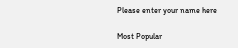Please enter your name here

Most Popular